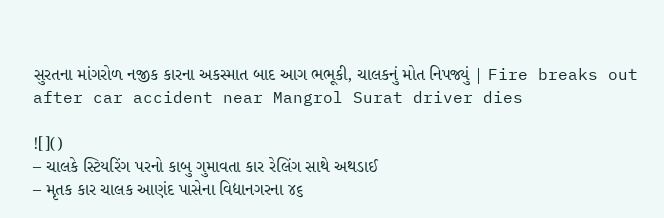સુરતના માંગરોળ નજીક કારના અકસ્માત બાદ આગ ભભૂકી, ચાલકનું મોત નિપજ્યું | Fire breaks out after car accident near Mangrol Surat driver dies

![]()
– ચાલકે સ્ટિયરિંગ પરનો કાબુ ગુમાવતા કાર રેલિંગ સાથે અથડાઈ
– મૃતક કાર ચાલક આણંદ પાસેના વિદ્યાનગરના ૪૬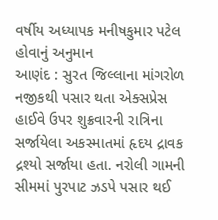વર્ષીય અધ્યાપક મનીષકુમાર પટેલ હોવાનું અનુમાન
આણંદ : સુરત જિલ્લાના માંગરોળ નજીકથી પસાર થતા એક્સપ્રેસ હાઈવે ઉપર શુક્રવારની રાત્રિના સર્જાયેલા અકસ્માતમાં હૃદય દ્રાવક દ્રશ્યો સર્જાયા હતા. નરોલી ગામની સીમમાં પુરપાટ ઝડપે પસાર થઈ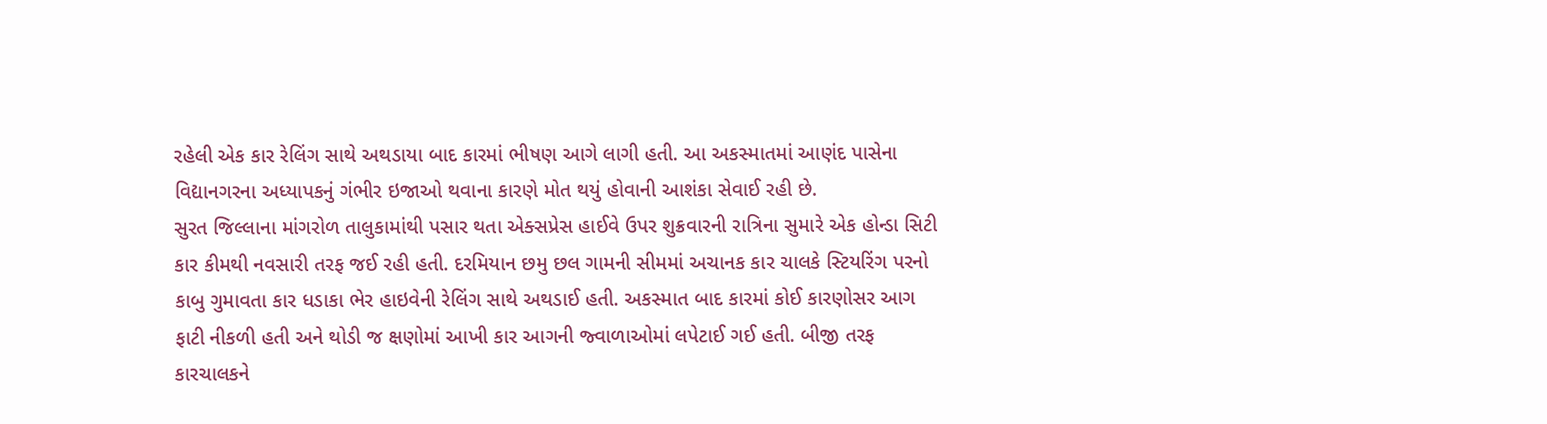રહેલી એક કાર રેલિંગ સાથે અથડાયા બાદ કારમાં ભીષણ આગે લાગી હતી. આ અકસ્માતમાં આણંદ પાસેના વિદ્યાનગરના અધ્યાપકનું ગંભીર ઇજાઓ થવાના કારણે મોત થયું હોવાની આશંકા સેવાઈ રહી છે.
સુરત જિલ્લાના માંગરોળ તાલુકામાંથી પસાર થતા એક્સપ્રેસ હાઈવે ઉપર શુક્રવારની રાત્રિના સુમારે એક હોન્ડા સિટી કાર કીમથી નવસારી તરફ જઈ રહી હતી. દરમિયાન છમુ છલ ગામની સીમમાં અચાનક કાર ચાલકે સ્ટિયરિંગ પરનો કાબુ ગુમાવતા કાર ધડાકા ભેર હાઇવેની રેલિંગ સાથે અથડાઈ હતી. અકસ્માત બાદ કારમાં કોઈ કારણોસર આગ ફાટી નીકળી હતી અને થોડી જ ક્ષણોમાં આખી કાર આગની જ્વાળાઓમાં લપેટાઈ ગઈ હતી. બીજી તરફ કારચાલકને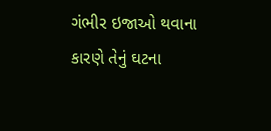ગંભીર ઇજાઓ થવાના કારણે તેનું ઘટના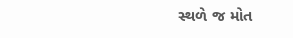સ્થળે જ મોત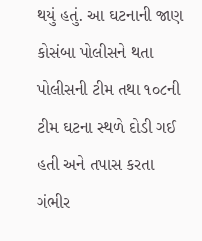થયું હતું. આ ઘટનાની જાણ કોસંબા પોલીસને થતા પોલીસની ટીમ તથા ૧૦૮ની ટીમ ઘટના સ્થળે દોડી ગઈ હતી અને તપાસ કરતા ગંભીર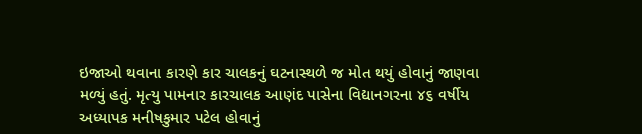ઇજાઓ થવાના કારણે કાર ચાલકનું ઘટનાસ્થળે જ મોત થયું હોવાનું જાણવા મળ્યું હતું. મૃત્યુ પામનાર કારચાલક આણંદ પાસેના વિદ્યાનગરના ૪૬ વર્ષીય અધ્યાપક મનીષકુમાર પટેલ હોવાનું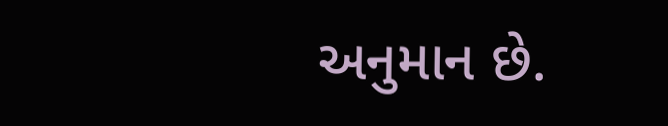અનુમાન છે.